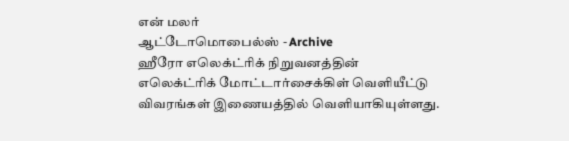என் மலர்
ஆட்டோமொபைல்ஸ் - Archive
ஹீரோ எலெக்ட்ரிக் நிறுவனத்தின் எலெக்ட்ரிக் மோட்டார்சைக்கிள் வெளியீட்டு விவரங்கள் இணையத்தில் வெளியாகியுள்ளது.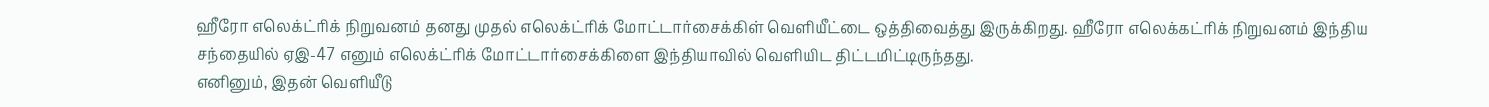ஹீரோ எலெக்ட்ரிக் நிறுவனம் தனது முதல் எலெக்ட்ரிக் மோட்டார்சைக்கிள் வெளியீட்டை ஒத்திவைத்து இருக்கிறது. ஹீரோ எலெக்கட்ரிக் நிறுவனம் இந்திய சந்தையில் ஏஇ-47 எனும் எலெக்ட்ரிக் மோட்டார்சைக்கிளை இந்தியாவில் வெளியிட திட்டமிட்டிருந்தது.
எனினும், இதன் வெளியீடு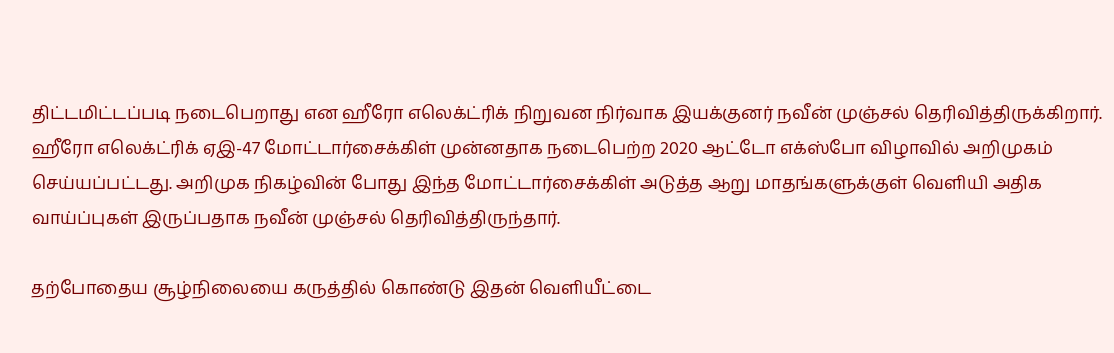திட்டமிட்டப்படி நடைபெறாது என ஹீரோ எலெக்ட்ரிக் நிறுவன நிர்வாக இயக்குனர் நவீன் முஞ்சல் தெரிவித்திருக்கிறார்.
ஹீரோ எலெக்ட்ரிக் ஏஇ-47 மோட்டார்சைக்கிள் முன்னதாக நடைபெற்ற 2020 ஆட்டோ எக்ஸ்போ விழாவில் அறிமுகம் செய்யப்பட்டது. அறிமுக நிகழ்வின் போது இந்த மோட்டார்சைக்கிள் அடுத்த ஆறு மாதங்களுக்குள் வெளியி அதிக வாய்ப்புகள் இருப்பதாக நவீன் முஞ்சல் தெரிவித்திருந்தார்.

தற்போதைய சூழ்நிலையை கருத்தில் கொண்டு இதன் வெளியீட்டை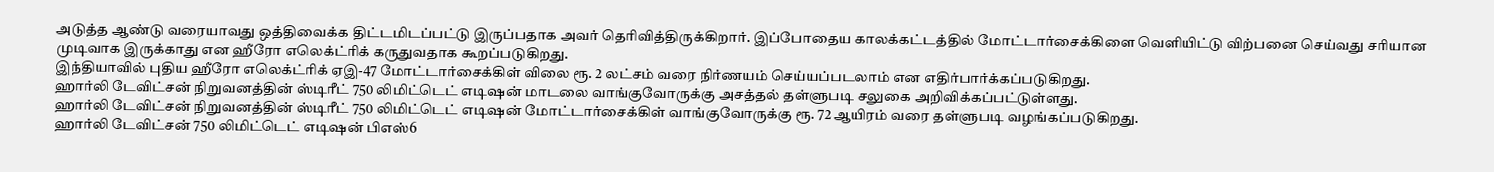அடுத்த ஆண்டு வரையாவது ஒத்திவைக்க திட்டமிடப்பட்டு இருப்பதாக அவர் தெரிவித்திருக்கிறார். இப்போதைய காலக்கட்டத்தில் மோட்டார்சைக்கிளை வெளியிட்டு விற்பனை செய்வது சரியான முடிவாக இருக்காது என ஹீரோ எலெக்ட்ரிக் கருதுவதாக கூறப்படுகிறது.
இந்தியாவில் புதிய ஹீரோ எலெக்ட்ரிக் ஏஇ-47 மோட்டார்சைக்கிள் விலை ரூ. 2 லட்சம் வரை நிர்ணயம் செய்யப்படலாம் என எதிர்பார்க்கப்படுகிறது.
ஹார்லி டேவிட்சன் நிறுவனத்தின் ஸ்டிரீட் 750 லிமிட்டெட் எடிஷன் மாடலை வாங்குவோருக்கு அசத்தல் தள்ளுபடி சலுகை அறிவிக்கப்பட்டுள்ளது.
ஹார்லி டேவிட்சன் நிறுவனத்தின் ஸ்டிரீட் 750 லிமிட்டெட் எடிஷன் மோட்டார்சைக்கிள் வாங்குவோருக்கு ரூ. 72 ஆயிரம் வரை தள்ளுபடி வழங்கப்படுகிறது.
ஹார்லி டேவிட்சன் 750 லிமிட்டெட் எடிஷன் பிஎஸ்6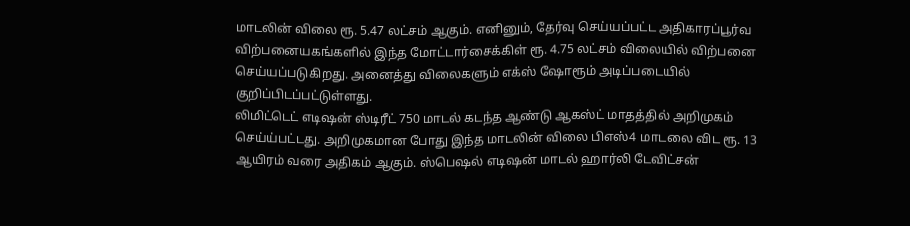மாடலின் விலை ரூ. 5.47 லட்சம் ஆகும். எனினும், தேர்வு செய்யப்பட்ட அதிகாரப்பூர்வ விற்பனையகங்களில் இந்த மோட்டார்சைக்கிள் ரூ. 4.75 லட்சம் விலையில் விற்பனை செய்யப்படுகிறது. அனைத்து விலைகளும் எக்ஸ் ஷோரூம் அடிப்படையில் குறிப்பிடப்பட்டுள்ளது.
லிமிட்டெட் எடிஷன் ஸ்டிரீட் 750 மாடல் கடந்த ஆண்டு ஆகஸ்ட் மாதத்தில் அறிமுகம் செய்ய்பட்டது. அறிமுகமான போது இந்த மாடலின் விலை பிஎஸ்4 மாடலை விட ரூ. 13 ஆயிரம் வரை அதிகம் ஆகும். ஸ்பெஷல் எடிஷன் மாடல் ஹார்லி டேவிட்சன்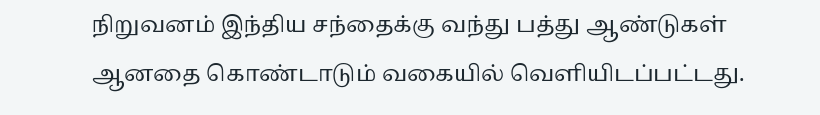நிறுவனம் இந்திய சந்தைக்கு வந்து பத்து ஆண்டுகள் ஆனதை கொண்டாடும் வகையில் வெளியிடப்பட்டது.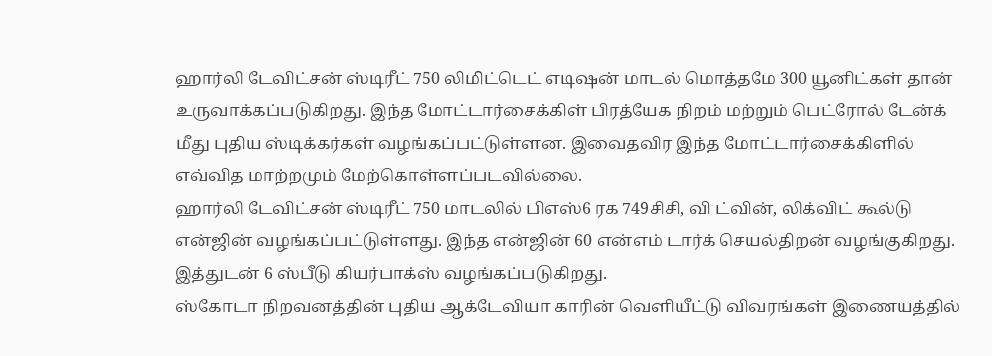ஹார்லி டேவிட்சன் ஸ்டிரீட் 750 லிமிட்டெட் எடிஷன் மாடல் மொத்தமே 300 யூனிட்கள் தான் உருவாக்கப்படுகிறது. இந்த மோட்டார்சைக்கிள் பிரத்யேக நிறம் மற்றும் பெட்ரோல் டேன்க் மீது புதிய ஸ்டிக்கர்கள் வழங்கப்பட்டுள்ளன. இவைதவிர இந்த மோட்டார்சைக்கிளில் எவ்வித மாற்றமும் மேற்கொள்ளப்படவில்லை.
ஹார்லி டேவிட்சன் ஸ்டிரீட் 750 மாடலில் பிஎஸ்6 ரக 749சிசி, வி ட்வின், லிக்விட் கூல்டு என்ஜின் வழங்கப்பட்டுள்ளது. இந்த என்ஜின் 60 என்எம் டார்க் செயல்திறன் வழங்குகிறது. இத்துடன் 6 ஸ்பீடு கியர்பாக்ஸ் வழங்கப்படுகிறது.
ஸ்கோடா நிறவனத்தின் புதிய ஆக்டேவியா காரின் வெளியீட்டு விவரங்கள் இணையத்தில்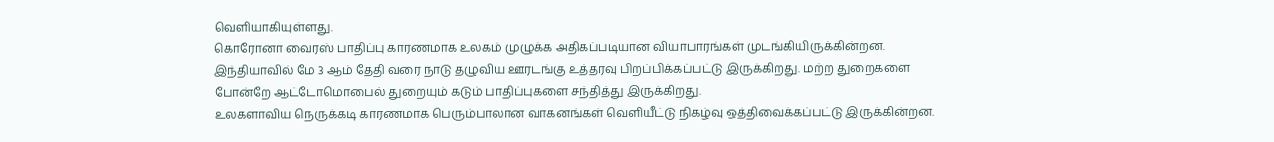வெளியாகியுள்ளது.
கொரோனா வைரஸ் பாதிப்பு காரணமாக உலகம் முழுக்க அதிகப்படியான வியாபாரங்கள் முடங்கியிருக்கின்றன. இந்தியாவில் மே 3 ஆம் தேதி வரை நாடு தழுவிய ஊரடங்கு உத்தரவு பிறப்பிக்கப்பட்டு இருக்கிறது. மற்ற துறைகளை போன்றே ஆட்டோமொபைல் துறையும் கடும் பாதிப்புகளை சந்தித்து இருக்கிறது.
உலகளாவிய நெருக்கடி காரணமாக பெரும்பாலான வாகனங்கள் வெளியீட்டு நிகழ்வு ஒத்திவைக்கப்பட்டு இருக்கின்றன.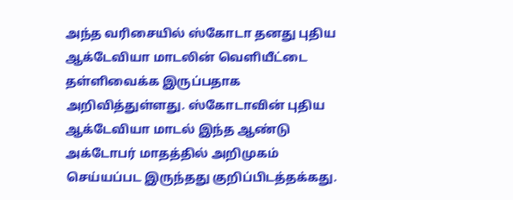அந்த வரிசையில் ஸ்கோடா தனது புதிய ஆக்டேவியா மாடலின் வெளியீட்டை தள்ளிவைக்க இருப்பதாக அறிவித்துள்ளது. ஸ்கோடாவின் புதிய ஆக்டேவியா மாடல் இந்த ஆண்டு அக்டோபர் மாதத்தில் அறிமுகம் செய்யப்பட இருந்தது குறிப்பிடத்தக்கது.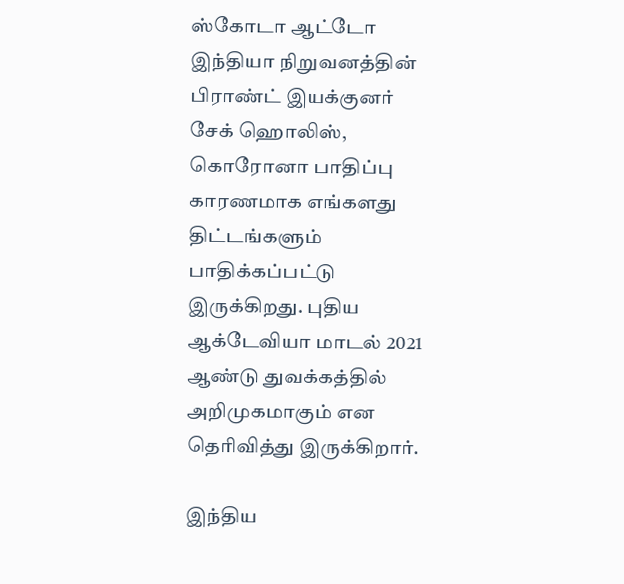ஸ்கோடா ஆட்டோ இந்தியா நிறுவனத்தின் பிராண்ட் இயக்குனர் சேக் ஹொலிஸ், கொரோனா பாதிப்பு காரணமாக எங்களது திட்டங்களும் பாதிக்கப்பட்டு இருக்கிறது. புதிய ஆக்டேவியா மாடல் 2021 ஆண்டு துவக்கத்தில் அறிமுகமாகும் என தெரிவித்து இருக்கிறார்.

இந்திய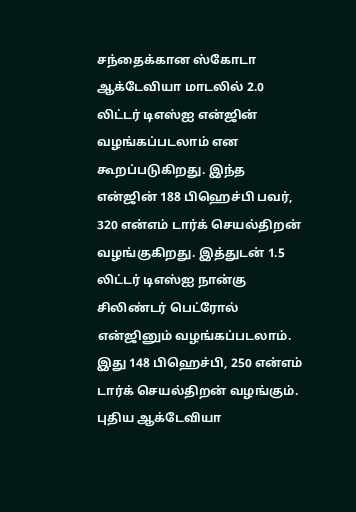சந்தைக்கான ஸ்கோடா ஆக்டேவியா மாடலில் 2.0 லிட்டர் டிஎஸ்ஐ என்ஜின் வழங்கப்படலாம் என கூறப்படுகிறது. இந்த என்ஜின் 188 பிஹெச்பி பவர், 320 என்எம் டார்க் செயல்திறன் வழங்குகிறது. இத்துடன் 1.5 லிட்டர் டிஎஸ்ஐ நான்கு சிலிண்டர் பெட்ரோல் என்ஜினும் வழங்கப்படலாம். இது 148 பிஹெச்பி, 250 என்எம் டார்க் செயல்திறன் வழங்கும்.
புதிய ஆக்டேவியா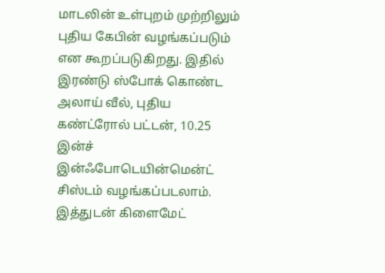மாடலின் உள்புறம் முற்றிலும் புதிய கேபின் வழங்கப்படும் என கூறப்படுகிறது. இதில் இரண்டு ஸ்போக் கொண்ட அலாய் வீல், புதிய கண்ட்ரோல் பட்டன், 10.25 இன்ச் இன்ஃபோடெயின்மென்ட் சிஸ்டம் வழங்கப்படலாம். இத்துடன் கிளைமேட்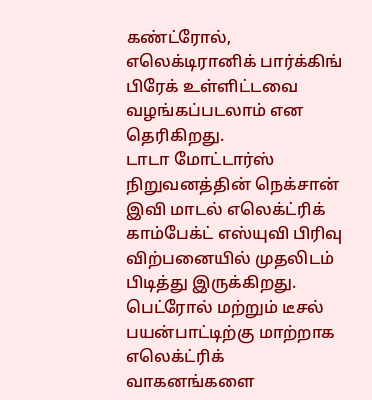கண்ட்ரோல், எலெக்டிரானிக் பார்க்கிங் பிரேக் உள்ளிட்டவை வழங்கப்படலாம் என தெரிகிறது.
டாடா மோட்டார்ஸ் நிறுவனத்தின் நெக்சான் இவி மாடல் எலெக்ட்ரிக் காம்பேக்ட் எஸ்யுவி பிரிவு விற்பனையில் முதலிடம் பிடித்து இருக்கிறது.
பெட்ரோல் மற்றும் டீசல் பயன்பாட்டிற்கு மாற்றாக எலெக்ட்ரிக் வாகனங்களை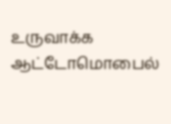உருவாக்க ஆட்டோமொபைல்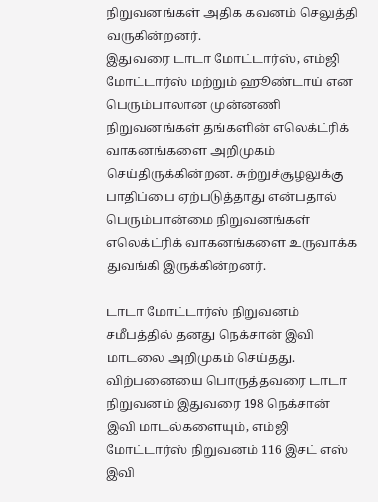நிறுவனங்கள் அதிக கவனம் செலுத்தி வருகின்றனர்.
இதுவரை டாடா மோட்டார்ஸ், எம்ஜி மோட்டார்ஸ் மற்றும் ஹூண்டாய் என பெரும்பாலான முன்னணி நிறுவனங்கள் தங்களின் எலெக்ட்ரிக் வாகனங்களை அறிமுகம் செய்திருக்கின்றன. சுற்றுச்சூழலுக்கு பாதிப்பை ஏற்படுத்தாது என்பதால் பெரும்பான்மை நிறுவனங்கள் எலெக்ட்ரிக் வாகனங்களை உருவாக்க துவங்கி இருக்கின்றனர்.

டாடா மோட்டார்ஸ் நிறுவனம் சமீபத்தில் தனது நெக்சான் இவி மாடலை அறிமுகம் செய்தது. விற்பனையை பொருத்தவரை டாடா நிறுவனம் இதுவரை 198 நெக்சான் இவி மாடல்களையும், எம்ஜி மோட்டார்ஸ் நிறுவனம் 116 இசட் எஸ் இவி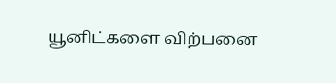யூனிட்களை விற்பனை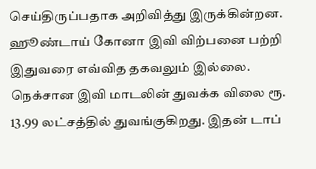செய்திருப்பதாக அறிவித்து இருக்கின்றன. ஹூண்டாய் கோனா இவி விற்பனை பற்றி இதுவரை எவ்வித தகவலும் இல்லை.
நெக்சான இவி மாடலின் துவக்க விலை ரூ. 13.99 லட்சத்தில் துவங்குகிறது. இதன் டாப்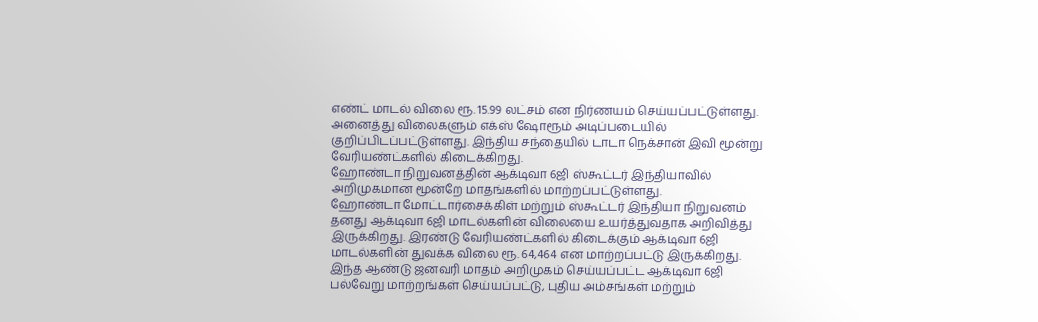எண்ட் மாடல் விலை ரூ. 15.99 லட்சம் என நிர்ணயம் செய்யப்பட்டுள்ளது. அனைத்து விலைகளும் எக்ஸ் ஷோரூம் அடிப்படையில் குறிப்பிடப்பட்டுள்ளது. இந்திய சந்தையில் டாடா நெக்சான் இவி மூன்று வேரியண்ட்களில் கிடைக்கிறது.
ஹோண்டா நிறுவனத்தின் ஆக்டிவா 6ஜி ஸ்கூட்டர் இந்தியாவில் அறிமுகமான மூன்றே மாதங்களில் மாற்றப்பட்டுள்ளது.
ஹோண்டா மோட்டார்சைக்கிள் மற்றும் ஸ்கூட்டர் இந்தியா நிறுவனம் தனது ஆக்டிவா 6ஜி மாடல்களின் விலையை உயர்த்துவதாக அறிவித்து இருக்கிறது. இரண்டு வேரியண்ட்களில் கிடைக்கும் ஆக்டிவா 6ஜி மாடல்களின் துவக்க விலை ரூ. 64,464 என மாற்றப்பட்டு இருக்கிறது.
இந்த ஆண்டு ஜனவரி மாதம் அறிமுகம் செய்யப்பட்ட ஆக்டிவா 6ஜி பல்வேறு மாற்றங்கள் செய்யப்பட்டு, புதிய அம்சங்கள் மற்றும்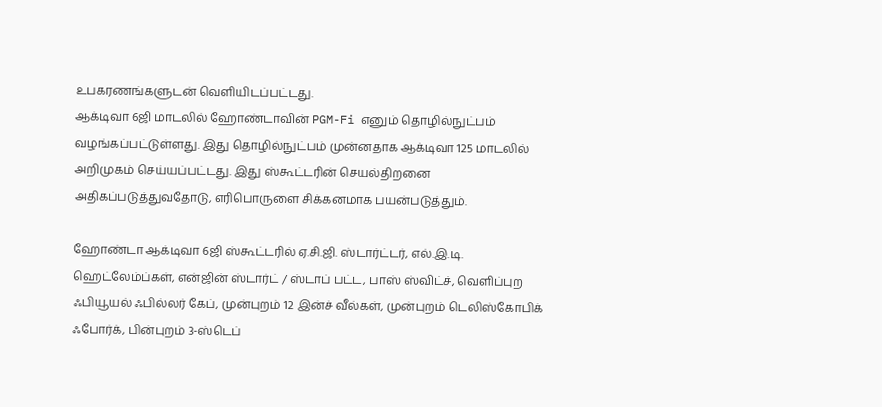உபகரணங்களுடன் வெளியிடப்பட்டது.
ஆக்டிவா 6ஜி மாடலில் ஹோண்டாவின் PGM-Fi எனும் தொழில்நுட்பம் வழங்கப்பட்டுள்ளது. இது தொழில்நுட்பம் முன்னதாக ஆக்டிவா 125 மாடலில் அறிமுகம் செய்யப்பட்டது. இது ஸ்கூட்டரின் செயல்திறனை அதிகப்படுத்துவதோடு, எரிபொருளை சிக்கனமாக பயன்படுத்தும்.

ஹோண்டா ஆக்டிவா 6ஜி ஸ்கூட்டரில் ஏ.சி.ஜி. ஸ்டார்ட்டர், எல்.இ.டி. ஹெட்லேம்ப்கள், என்ஜின் ஸ்டார்ட் / ஸ்டாப் பட்ட, பாஸ் ஸ்விட்ச், வெளிப்புற ஃபியூயல் ஃபில்லர் கேப், முன்புறம் 12 இன்ச் வீல்கள், முன்புறம் டெலிஸ்கோபிக் ஃபோர்க், பின்புறம் 3-ஸ்டெப்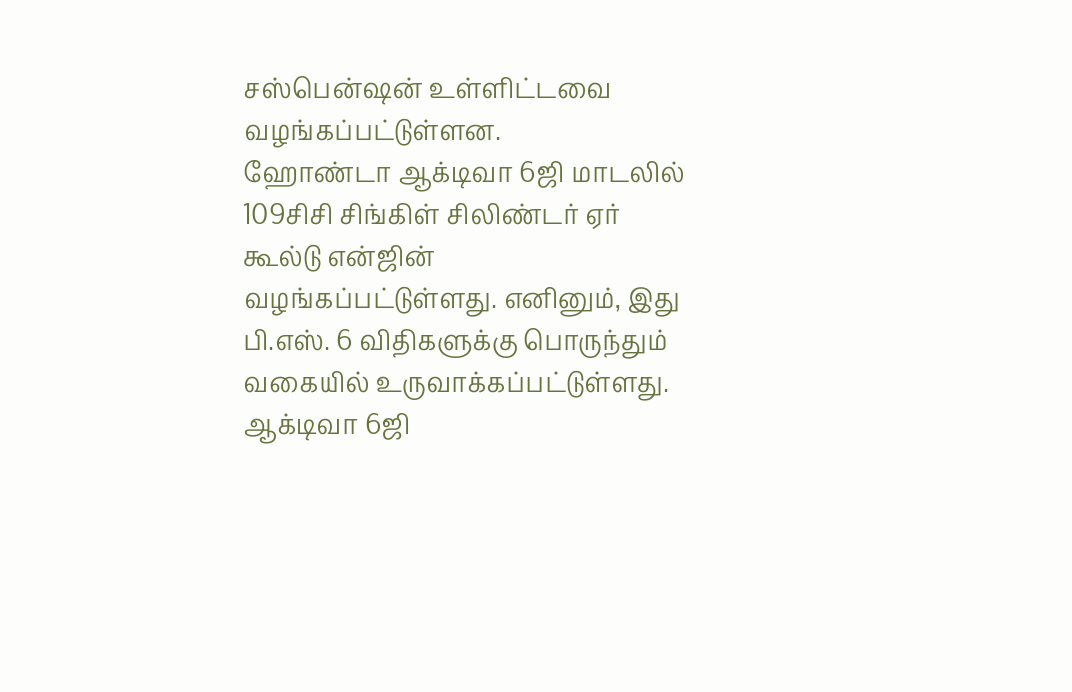சஸ்பென்ஷன் உள்ளிட்டவை வழங்கப்பட்டுள்ளன.
ஹோண்டா ஆக்டிவா 6ஜி மாடலில் 109சிசி சிங்கிள் சிலிண்டர் ஏர் கூல்டு என்ஜின் வழங்கப்பட்டுள்ளது. எனினும், இது பி.எஸ். 6 விதிகளுக்கு பொருந்தும் வகையில் உருவாக்கப்பட்டுள்ளது. ஆக்டிவா 6ஜி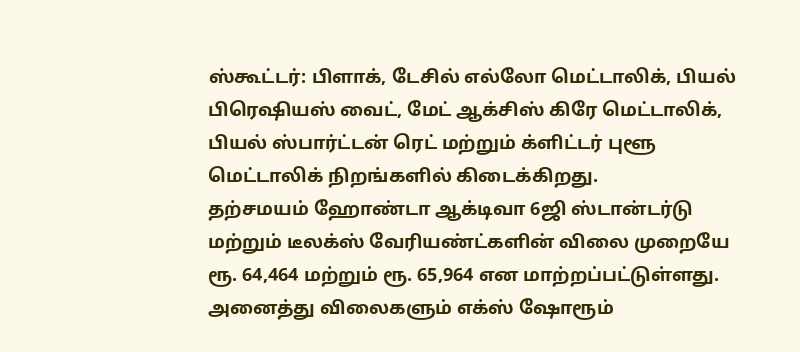ஸ்கூட்டர்: பிளாக், டேசில் எல்லோ மெட்டாலிக், பியல் பிரெஷியஸ் வைட், மேட் ஆக்சிஸ் கிரே மெட்டாலிக், பியல் ஸ்பார்ட்டன் ரெட் மற்றும் க்ளிட்டர் புளூ மெட்டாலிக் நிறங்களில் கிடைக்கிறது.
தற்சமயம் ஹோண்டா ஆக்டிவா 6ஜி ஸ்டான்டர்டு மற்றும் டீலக்ஸ் வேரியண்ட்களின் விலை முறையே ரூ. 64,464 மற்றும் ரூ. 65,964 என மாற்றப்பட்டுள்ளது. அனைத்து விலைகளும் எக்ஸ் ஷோரூம்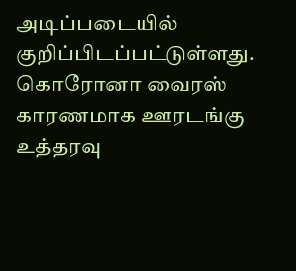அடிப்படையில் குறிப்பிடப்பட்டுள்ளது.
கொரோனா வைரஸ் காரணமாக ஊரடங்கு உத்தரவு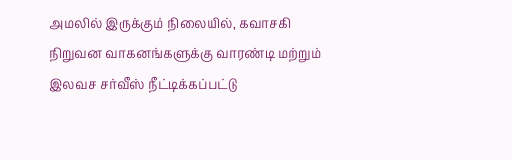அமலில் இருக்கும் நிலையில், கவாசகி நிறுவன வாகனங்களுக்கு வாரண்டி மற்றும் இலவச சர்வீஸ் நீட்டிக்கப்பட்டு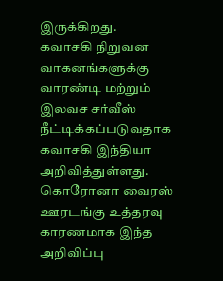இருக்கிறது.
கவாசகி நிறுவன வாகனங்களுக்கு வாரண்டி மற்றும் இலவச சர்வீஸ் நீட்டிக்கப்படுவதாக கவாசகி இந்தியா அறிவித்துள்ளது. கொரோனா வைரஸ் ஊரடங்கு உத்தரவு காரணமாக இந்த அறிவிப்பு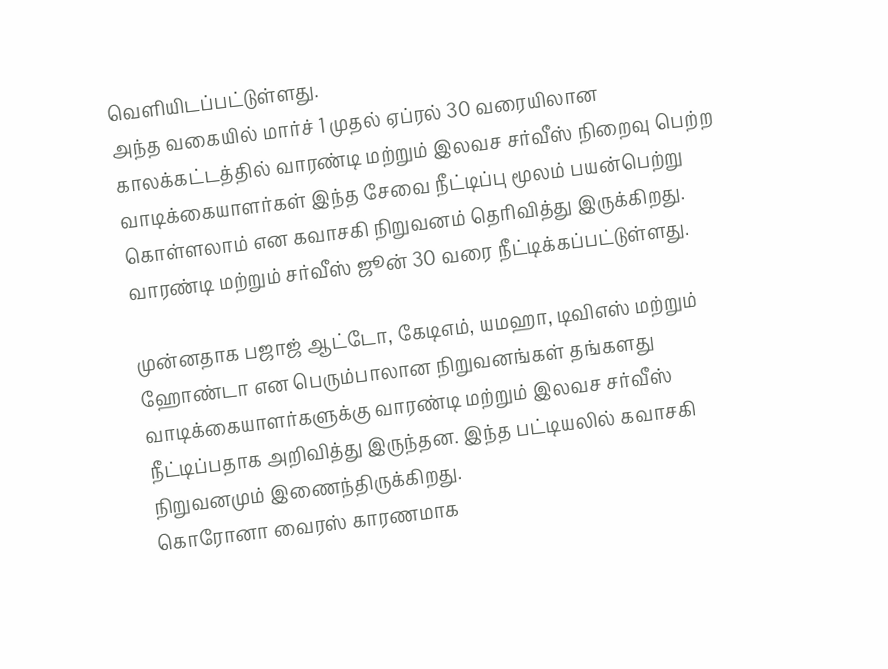வெளியிடப்பட்டுள்ளது.
அந்த வகையில் மார்ச் 1 முதல் ஏப்ரல் 30 வரையிலான காலக்கட்டத்தில் வாரண்டி மற்றும் இலவச சர்வீஸ் நிறைவு பெற்ற வாடிக்கையாளர்கள் இந்த சேவை நீட்டிப்பு மூலம் பயன்பெற்று கொள்ளலாம் என கவாசகி நிறுவனம் தெரிவித்து இருக்கிறது. வாரண்டி மற்றும் சர்வீஸ் ஜூன் 30 வரை நீட்டிக்கப்பட்டுள்ளது.

முன்னதாக பஜாஜ் ஆட்டோ, கேடிஎம், யமஹா, டிவிஎஸ் மற்றும் ஹோண்டா என பெரும்பாலான நிறுவனங்கள் தங்களது வாடிக்கையாளர்களுக்கு வாரண்டி மற்றும் இலவச சர்வீஸ் நீட்டிப்பதாக அறிவித்து இருந்தன. இந்த பட்டியலில் கவாசகி நிறுவனமும் இணைந்திருக்கிறது.
கொரோனா வைரஸ் காரணமாக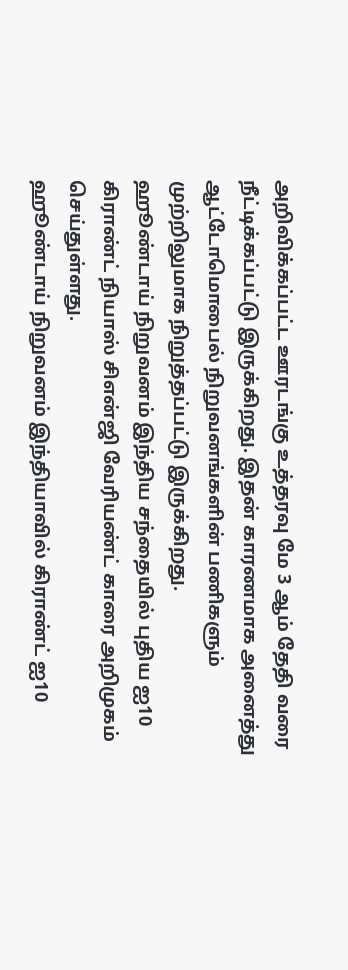அறிவிக்கப்பட்ட ஊரடங்கு உத்தரவு மே 3 ஆம் தேதி வரை நீட்டிக்கப்பட்டு இருக்கிறது. இதன் காரணமாக அனைத்து ஆட்டோமொபைல் நிறுவனங்களின் பணிகளும் முற்றிலுமாக நிறுத்தப்பட்டு இருக்கிறது.
ஹூண்டாய் நிறுவனம் இந்திய சந்தையில் புதிய ஐ10 கிராண்ட் நியாஸ் சிஎன்ஜி வேரியண்ட் காரை அறிமுகம் செய்துள்ளது.
ஹூண்டாய் நிறுவனம் இந்தியாவில் கிராண்ட் ஐ10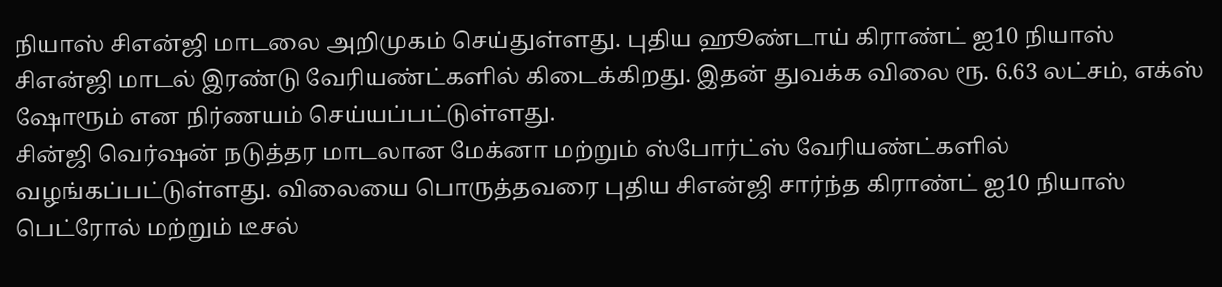நியாஸ் சிஎன்ஜி மாடலை அறிமுகம் செய்துள்ளது. புதிய ஹூண்டாய் கிராண்ட் ஐ10 நியாஸ் சிஎன்ஜி மாடல் இரண்டு வேரியண்ட்களில் கிடைக்கிறது. இதன் துவக்க விலை ரூ. 6.63 லட்சம், எக்ஸ் ஷோரூம் என நிர்ணயம் செய்யப்பட்டுள்ளது.
சின்ஜி வெர்ஷன் நடுத்தர மாடலான மேக்னா மற்றும் ஸ்போர்ட்ஸ் வேரியண்ட்களில் வழங்கப்பட்டுள்ளது. விலையை பொருத்தவரை புதிய சிஎன்ஜி சார்ந்த கிராண்ட் ஐ10 நியாஸ் பெட்ரோல் மற்றும் டீசல்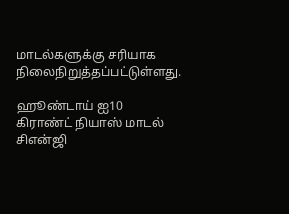மாடல்களுக்கு சரியாக நிலைநிறுத்தப்பட்டுள்ளது.

ஹூண்டாய் ஐ10 கிராண்ட் நியாஸ் மாடல் சிஎன்ஜி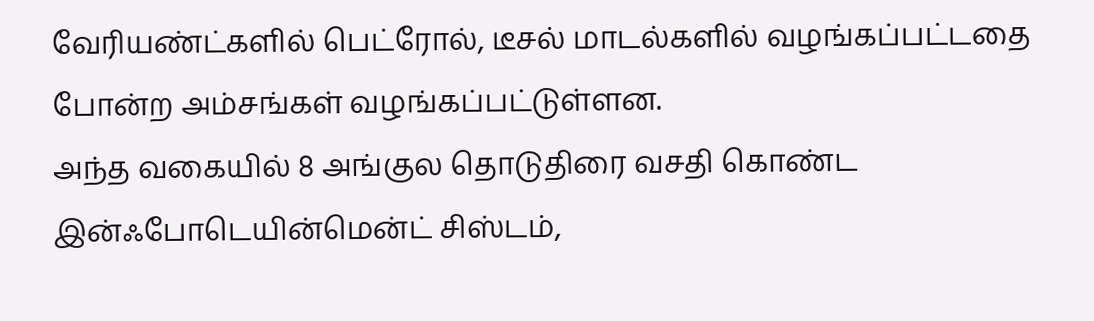வேரியண்ட்களில் பெட்ரோல், டீசல் மாடல்களில் வழங்கப்பட்டதை போன்ற அம்சங்கள் வழங்கப்பட்டுள்ளன.
அந்த வகையில் 8 அங்குல தொடுதிரை வசதி கொண்ட இன்ஃபோடெயின்மென்ட் சிஸ்டம்,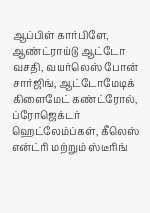ஆப்பிள் கார்பிளே, ஆண்ட்ராய்டு ஆட்டோ வசதி, வயர்லெஸ் போன் சார்ஜிங், ஆட்டோமேடிக் கிளைமேட் கண்ட்ரோல், ப்ரோஜெக்டர் ஹெட்லேம்ப்கள், கீலெஸ் என்ட்ரி மற்றும் ஸ்டீரிங்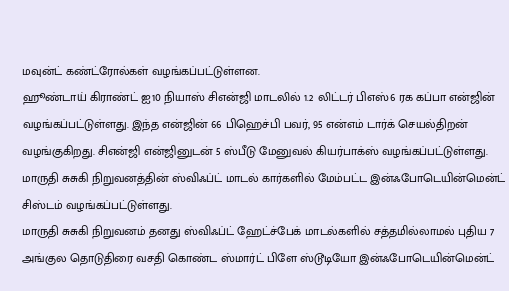மவுன்ட் கண்ட்ரோல்கள் வழங்கப்பட்டுள்ளன.
ஹூண்டாய் கிராண்ட் ஐ10 நியாஸ் சிஎன்ஜி மாடலில் 1.2 லிட்டர் பிஎஸ்6 ரக கப்பா என்ஜின் வழங்கப்பட்டுள்ளது. இந்த என்ஜின் 66 பிஹெச்பி பவர், 95 என்எம் டார்க் செயல்திறன் வழங்குகிறது. சிஎன்ஜி என்ஜினுடன் 5 ஸ்பீடு மேனுவல் கியர்பாக்ஸ் வழங்கப்பட்டுள்ளது.
மாருதி சுசுகி நிறுவனத்தின் ஸ்விஃப்ட் மாடல் கார்களில் மேம்பட்ட இன்ஃபோடெயின்மென்ட் சிஸ்டம் வழங்கப்பட்டுள்ளது.
மாருதி சுசுகி நிறுவனம் தனது ஸ்விஃப்ட் ஹேட்ச்பேக் மாடல்களில் சத்தமில்லாமல் புதிய 7 அங்குல தொடுதிரை வசதி கொண்ட ஸ்மார்ட் பிளே ஸ்டூடியோ இன்ஃபோடெயின்மென்ட்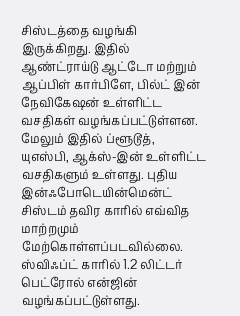சிஸ்டத்தை வழங்கி இருக்கிறது. இதில் ஆண்ட்ராய்டு ஆட்டோ மற்றும் ஆப்பிள் கார்பிளே, பில்ட் இன் நேவிகேஷன் உள்ளிட்ட வசதிகள் வழங்கப்பட்டுள்ளன.
மேலும் இதில் ப்ளூடூத், யுஎஸ்பி, ஆக்ஸ்-இன் உள்ளிட்ட வசதிகளும் உள்ளது. புதிய இன்ஃபோடெயின்மென்ட் சிஸ்டம் தவிர காரில் எவ்வித மாற்றமும் மேற்கொள்ளப்படவில்லை. ஸ்விஃப்ட் காரில் 1.2 லிட்டர் பெட்ரோல் என்ஜின் வழங்கப்பட்டுள்ளது.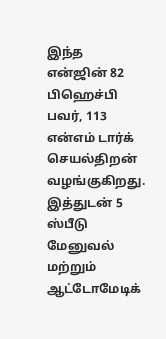இந்த என்ஜின் 82 பிஹெச்பி பவர், 113 என்எம் டார்க் செயல்திறன் வழங்குகிறது. இத்துடன் 5 ஸ்பீடு மேனுவல் மற்றும் ஆட்டோமேடிக்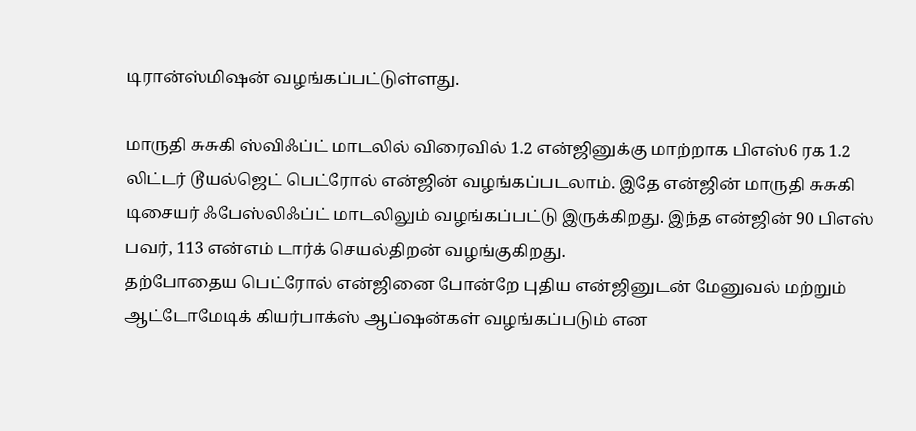டிரான்ஸ்மிஷன் வழங்கப்பட்டுள்ளது.

மாருதி சுசுகி ஸ்விஃப்ட் மாடலில் விரைவில் 1.2 என்ஜினுக்கு மாற்றாக பிஎஸ்6 ரக 1.2 லிட்டர் டூயல்ஜெட் பெட்ரோல் என்ஜின் வழங்கப்படலாம். இதே என்ஜின் மாருதி சுசுகி டிசையர் ஃபேஸ்லிஃப்ட் மாடலிலும் வழங்கப்பட்டு இருக்கிறது. இந்த என்ஜின் 90 பிஎஸ் பவர், 113 என்எம் டார்க் செயல்திறன் வழங்குகிறது.
தற்போதைய பெட்ரோல் என்ஜினை போன்றே புதிய என்ஜினுடன் மேனுவல் மற்றும் ஆட்டோமேடிக் கியர்பாக்ஸ் ஆப்ஷன்கள் வழங்கப்படும் என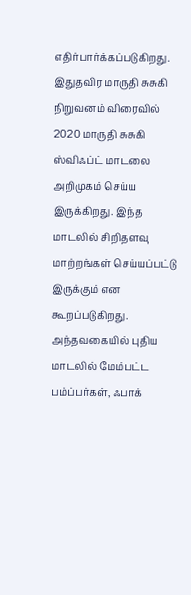எதிர்பார்க்கப்படுகிறது.
இதுதவிர மாருதி சுசுகி நிறுவனம் விரைவில் 2020 மாருதி சுசுகி ஸ்விஃப்ட் மாடலை அறிமுகம் செய்ய இருக்கிறது. இந்த மாடலில் சிறிதளவு மாற்றங்கள் செய்யப்பட்டு இருக்கும் என கூறப்படுகிறது. அந்தவகையில் புதிய மாடலில் மேம்பட்ட பம்ப்பர்கள், ஃபாக்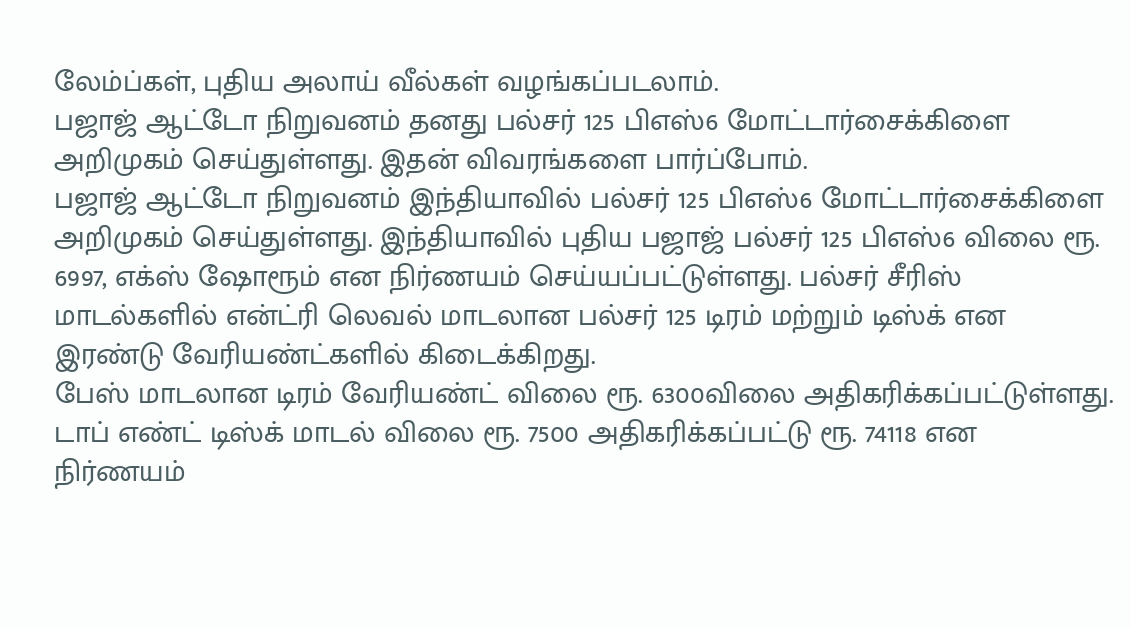லேம்ப்கள், புதிய அலாய் வீல்கள் வழங்கப்படலாம்.
பஜாஜ் ஆட்டோ நிறுவனம் தனது பல்சர் 125 பிஎஸ்6 மோட்டார்சைக்கிளை அறிமுகம் செய்துள்ளது. இதன் விவரங்களை பார்ப்போம்.
பஜாஜ் ஆட்டோ நிறுவனம் இந்தியாவில் பல்சர் 125 பிஎஸ்6 மோட்டார்சைக்கிளை அறிமுகம் செய்துள்ளது. இந்தியாவில் புதிய பஜாஜ் பல்சர் 125 பிஎஸ்6 விலை ரூ. 6997, எக்ஸ் ஷோரூம் என நிர்ணயம் செய்யப்பட்டுள்ளது. பல்சர் சீரிஸ் மாடல்களில் என்ட்ரி லெவல் மாடலான பல்சர் 125 டிரம் மற்றும் டிஸ்க் என இரண்டு வேரியண்ட்களில் கிடைக்கிறது.
பேஸ் மாடலான டிரம் வேரியண்ட் விலை ரூ. 6300விலை அதிகரிக்கப்பட்டுள்ளது. டாப் எண்ட் டிஸ்க் மாடல் விலை ரூ. 7500 அதிகரிக்கப்பட்டு ரூ. 74118 என நிர்ணயம்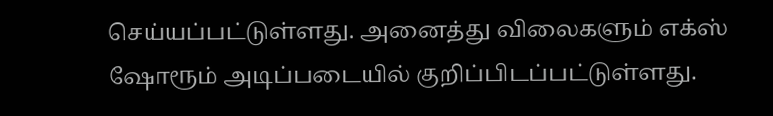செய்யப்பட்டுள்ளது. அனைத்து விலைகளும் எக்ஸ் ஷோரூம் அடிப்படையில் குறிப்பிடப்பட்டுள்ளது.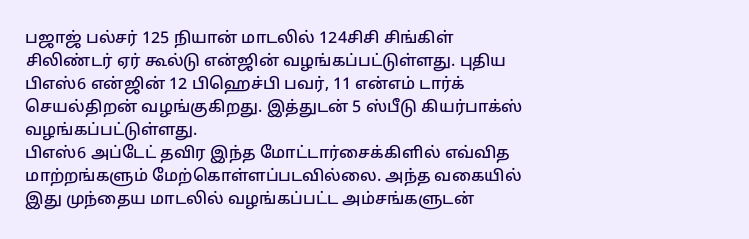பஜாஜ் பல்சர் 125 நியான் மாடலில் 124சிசி சிங்கிள் சிலிண்டர் ஏர் கூல்டு என்ஜின் வழங்கப்பட்டுள்ளது. புதிய பிஎஸ்6 என்ஜின் 12 பிஹெச்பி பவர், 11 என்எம் டார்க் செயல்திறன் வழங்குகிறது. இத்துடன் 5 ஸ்பீடு கியர்பாக்ஸ் வழங்கப்பட்டுள்ளது.
பிஎஸ்6 அப்டேட் தவிர இந்த மோட்டார்சைக்கிளில் எவ்வித மாற்றங்களும் மேற்கொள்ளப்படவில்லை. அந்த வகையில் இது முந்தைய மாடலில் வழங்கப்பட்ட அம்சங்களுடன்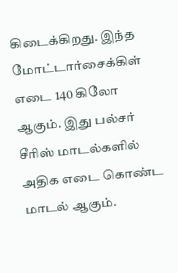கிடைக்கிறது. இந்த மோட்டார்சைக்கிள் எடை 140 கிலோ ஆகும். இது பல்சர் சீரிஸ் மாடல்களில் அதிக எடை கொண்ட மாடல் ஆகும்.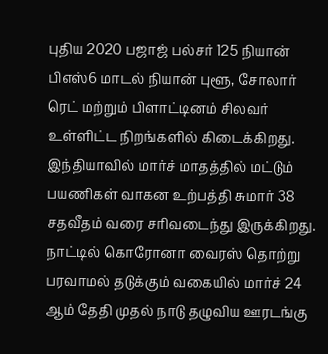புதிய 2020 பஜாஜ் பல்சர் 125 நியான் பிஎஸ்6 மாடல் நியான் புளூ, சோலார் ரெட் மற்றும் பிளாட்டினம் சிலவர் உள்ளிட்ட நிறங்களில் கிடைக்கிறது.
இந்தியாவில் மார்ச் மாதத்தில் மட்டும் பயணிகள் வாகன உற்பத்தி சுமார் 38 சதவீதம் வரை சரிவடைந்து இருக்கிறது.
நாட்டில் கொரோனா வைரஸ் தொற்று பரவாமல் தடுக்கும் வகையில் மார்ச் 24 ஆம் தேதி முதல் நாடு தழுவிய ஊரடங்கு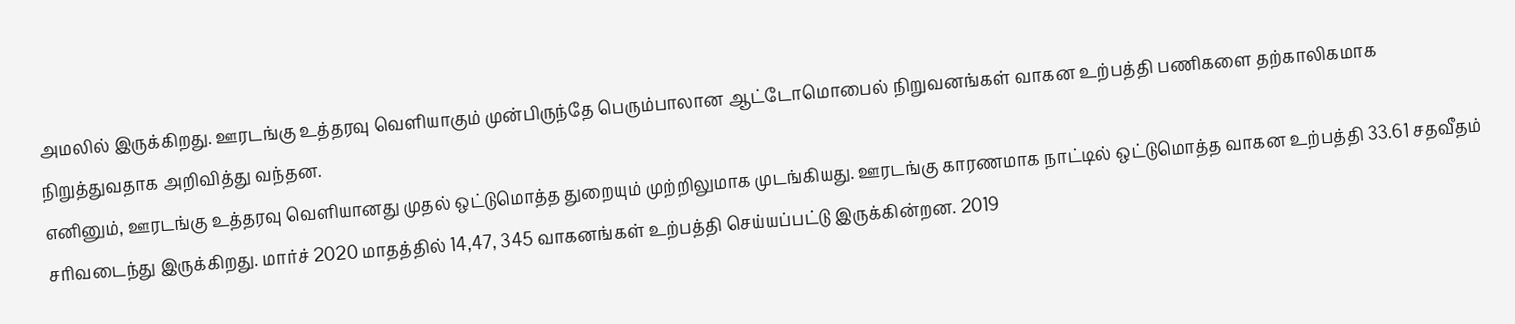அமலில் இருக்கிறது. ஊரடங்கு உத்தரவு வெளியாகும் முன்பிருந்தே பெரும்பாலான ஆட்டோமொபைல் நிறுவனங்கள் வாகன உற்பத்தி பணிகளை தற்காலிகமாக நிறுத்துவதாக அறிவித்து வந்தன.
எனினும், ஊரடங்கு உத்தரவு வெளியானது முதல் ஒட்டுமொத்த துறையும் முற்றிலுமாக முடங்கியது. ஊரடங்கு காரணமாக நாட்டில் ஒட்டுமொத்த வாகன உற்பத்தி 33.61 சதவீதம் சரிவடைந்து இருக்கிறது. மார்ச் 2020 மாதத்தில் 14,47, 345 வாகனங்கள் உற்பத்தி செய்யப்பட்டு இருக்கின்றன. 2019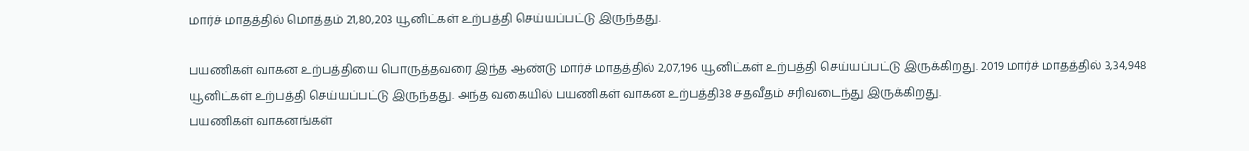மார்ச் மாதத்தில் மொத்தம் 21,80,203 யூனிட்கள் உற்பத்தி செய்யப்பட்டு இருந்தது.

பயணிகள் வாகன உற்பத்தியை பொருத்தவரை இந்த ஆண்டு மார்ச் மாதத்தில் 2,07,196 யூனிட்கள் உற்பத்தி செய்யப்பட்டு இருக்கிறது. 2019 மார்ச் மாதத்தில் 3,34,948 யூனிட்கள் உற்பத்தி செய்யப்பட்டு இருந்தது. அந்த வகையில் பயணிகள் வாகன உற்பத்தி38 சதவீதம் சரிவடைந்து இருக்கிறது.
பயணிகள் வாகனங்கள்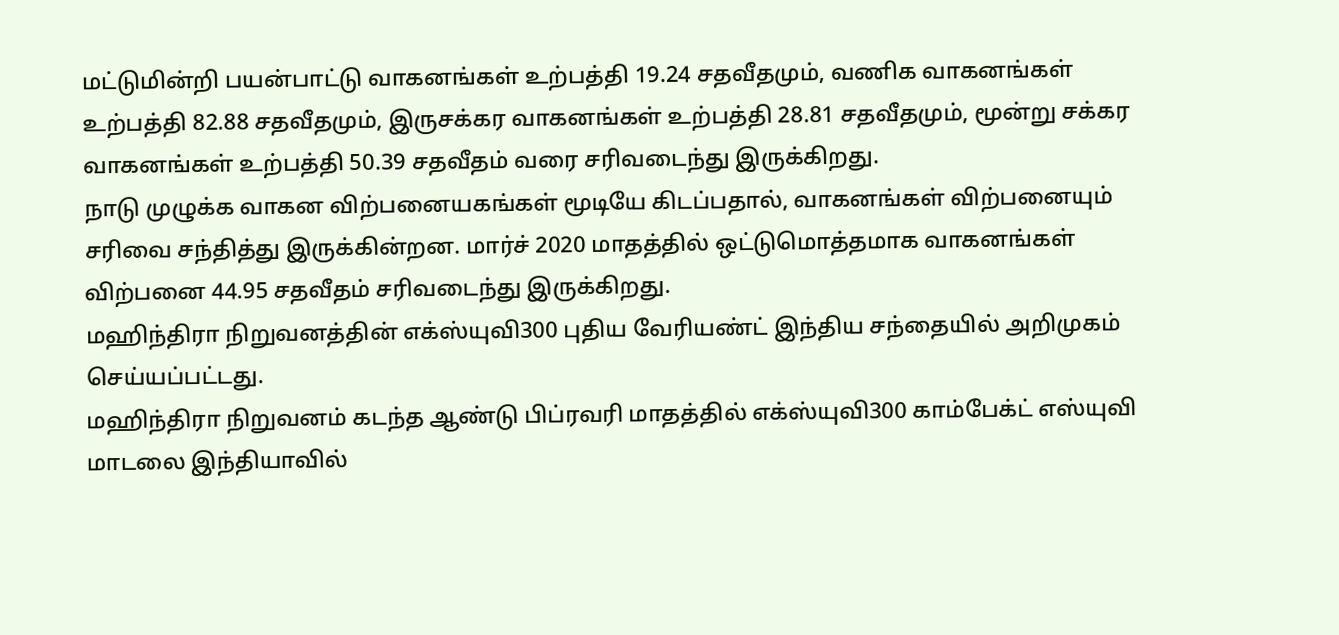மட்டுமின்றி பயன்பாட்டு வாகனங்கள் உற்பத்தி 19.24 சதவீதமும், வணிக வாகனங்கள் உற்பத்தி 82.88 சதவீதமும், இருசக்கர வாகனங்கள் உற்பத்தி 28.81 சதவீதமும், மூன்று சக்கர வாகனங்கள் உற்பத்தி 50.39 சதவீதம் வரை சரிவடைந்து இருக்கிறது.
நாடு முழுக்க வாகன விற்பனையகங்கள் மூடியே கிடப்பதால், வாகனங்கள் விற்பனையும் சரிவை சந்தித்து இருக்கின்றன. மார்ச் 2020 மாதத்தில் ஒட்டுமொத்தமாக வாகனங்கள் விற்பனை 44.95 சதவீதம் சரிவடைந்து இருக்கிறது.
மஹிந்திரா நிறுவனத்தின் எக்ஸ்யுவி300 புதிய வேரியண்ட் இந்திய சந்தையில் அறிமுகம் செய்யப்பட்டது.
மஹிந்திரா நிறுவனம் கடந்த ஆண்டு பிப்ரவரி மாதத்தில் எக்ஸ்யுவி300 காம்பேக்ட் எஸ்யுவி மாடலை இந்தியாவில்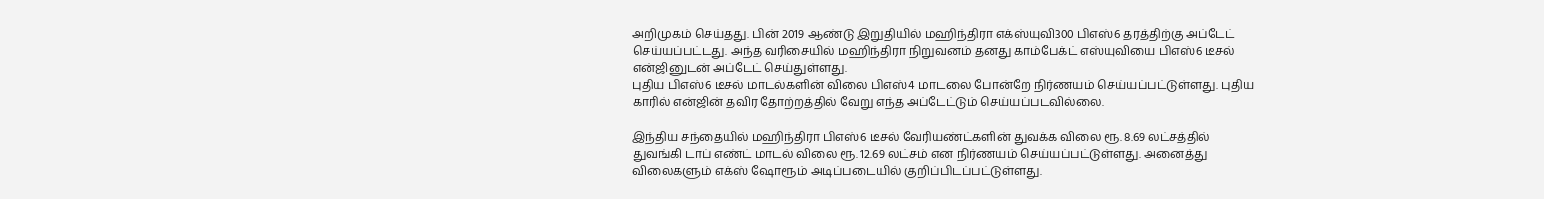அறிமுகம் செய்தது. பின் 2019 ஆண்டு இறுதியில் மஹிந்திரா எக்ஸ்யுவி300 பிஎஸ்6 தரத்திற்கு அப்டேட் செய்யப்பட்டது. அந்த வரிசையில் மஹிந்திரா நிறுவனம் தனது காம்பேக்ட் எஸ்யுவியை பிஎஸ்6 டீசல் என்ஜினுடன் அப்டேட் செய்துள்ளது.
புதிய பிஎஸ்6 டீசல் மாடல்களின் விலை பிஎஸ்4 மாடலை போன்றே நிர்ணயம் செய்யப்பட்டுள்ளது. புதிய காரில் என்ஜின் தவிர தோற்றத்தில் வேறு எந்த அப்டேட்டும் செய்யப்படவில்லை.

இந்திய சந்தையில் மஹிந்திரா பிஎஸ்6 டீசல் வேரியண்ட்களின் துவக்க விலை ரூ. 8.69 லட்சத்தில் துவங்கி டாப் எண்ட் மாடல் விலை ரூ. 12.69 லட்சம் என நிர்ணயம் செய்யப்பட்டுள்ளது. அனைத்து விலைகளும் எக்ஸ் ஷோரூம் அடிப்படையில் குறிப்பிடப்பட்டுள்ளது.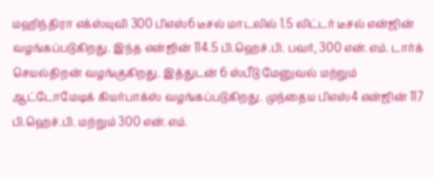மஹிந்திரா எக்ஸ்யுவி 300 பிஎஸ்6 டீசல் மாடலில் 1.5 லிட்டர் டீசல் என்ஜின் வழங்கப்படுகிறது. இந்த என்ஜின் 114.5 பி.ஹெச்.பி. பவர், 300 என்.எம். டார்க் செயல்திறன் வழங்குகிறது. இத்துடன் 6 ஸ்பீடு மேனுவல் மற்றும் ஆட்டோமேடிக் கியர்பாக்ஸ் வழங்கப்படுகிறது. முந்தைய பிஎஸ்4 என்ஜின் 117 பி.ஹெச்.பி. மற்றும் 300 என்.எம்.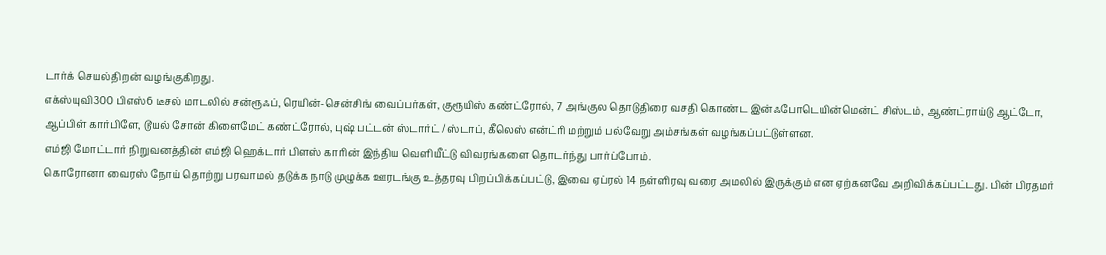டார்க் செயல்திறன் வழங்குகிறது.
எக்ஸ்யுவி300 பிஎஸ்6 டீசல் மாடலில் சன்ரூஃப், ரெயின்-சென்சிங் வைப்பர்கள், குரூயிஸ் கண்ட்ரோல், 7 அங்குல தொடுதிரை வசதி கொண்ட இன்ஃபோடெயின்மென்ட் சிஸ்டம், ஆண்ட்ராய்டு ஆட்டோ, ஆப்பிள் கார்பிளே, டூயல் சோன் கிளைமேட் கண்ட்ரோல், புஷ் பட்டன் ஸ்டார்ட் / ஸ்டாப், கீலெஸ் என்ட்ரி மற்றும் பல்வேறு அம்சங்கள் வழங்கப்பட்டுள்ளன.
எம்ஜி மோட்டார் நிறுவனத்தின் எம்ஜி ஹெக்டார் பிளஸ் காரின் இந்திய வெளியீட்டு விவரங்களை தொடர்ந்து பார்ப்போம்.
கொரோனா வைரஸ் நோய் தொற்று பரவாமல் தடுக்க நாடு முழுக்க ஊரடங்கு உத்தரவு பிறப்பிக்கப்பட்டு, இவை ஏப்ரல் 14 நள்ளிரவு வரை அமலில் இருக்கும் என ஏற்கனவே அறிவிக்கப்பட்டது. பின் பிரதமர்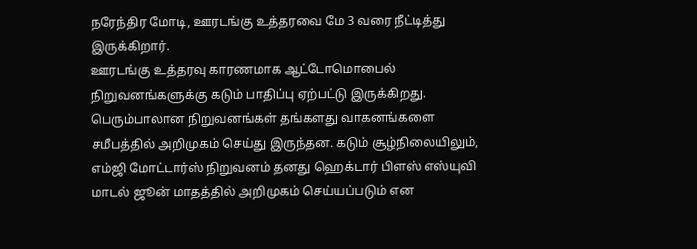நரேந்திர மோடி, ஊரடங்கு உத்தரவை மே 3 வரை நீட்டித்து இருக்கிறார்.
ஊரடங்கு உத்தரவு காரணமாக ஆட்டோமொபைல் நிறுவனங்களுக்கு கடும் பாதிப்பு ஏற்பட்டு இருக்கிறது. பெரும்பாலான நிறுவனங்கள் தங்களது வாகனங்களை சமீபத்தில் அறிமுகம் செய்து இருந்தன. கடும் சூழ்நிலையிலும், எம்ஜி மோட்டார்ஸ் நிறுவனம் தனது ஹெக்டார் பிளஸ் எஸ்யுவி மாடல் ஜூன் மாதத்தில் அறிமுகம் செய்யப்படும் என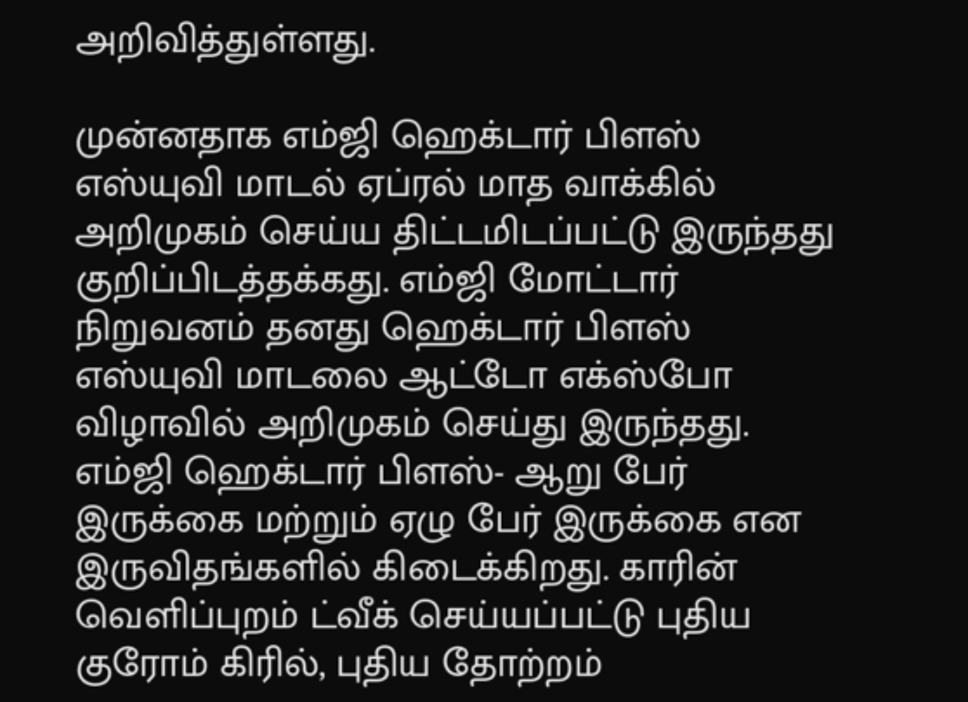அறிவித்துள்ளது.

முன்னதாக எம்ஜி ஹெக்டார் பிளஸ் எஸ்யுவி மாடல் ஏப்ரல் மாத வாக்கில் அறிமுகம் செய்ய திட்டமிடப்பட்டு இருந்தது குறிப்பிடத்தக்கது. எம்ஜி மோட்டார் நிறுவனம் தனது ஹெக்டார் பிளஸ் எஸ்யுவி மாடலை ஆட்டோ எக்ஸ்போ விழாவில் அறிமுகம் செய்து இருந்தது.
எம்ஜி ஹெக்டார் பிளஸ்- ஆறு பேர் இருக்கை மற்றும் ஏழு பேர் இருக்கை என இருவிதங்களில் கிடைக்கிறது. காரின் வெளிப்புறம் ட்வீக் செய்யப்பட்டு புதிய குரோம் கிரில், புதிய தோற்றம்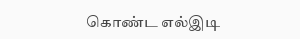கொண்ட எல்இடி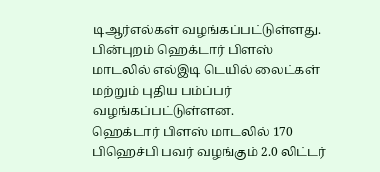டிஆர்எல்கள் வழங்கப்பட்டுள்ளது. பின்புறம் ஹெக்டார் பிளஸ் மாடலில் எல்இடி டெயில் லைட்கள் மற்றும் புதிய பம்ப்பர் வழங்கப்பட்டுள்ளன.
ஹெக்டார் பிளஸ் மாடலில் 170 பிஹெச்பி பவர் வழங்கும் 2.0 லிட்டர்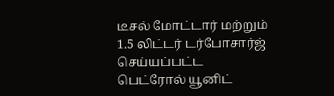டீசல் மோட்டார் மற்றும் 1.5 லிட்டர் டர்போசார்ஜ் செய்யப்பட்ட பெட்ரோல் யூனிட்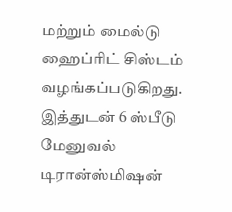மற்றும் மைல்டு ஹைப்ரிட் சிஸ்டம் வழங்கப்படுகிறது. இத்துடன் 6 ஸ்பீடு மேனுவல் டிரான்ஸ்மிஷன்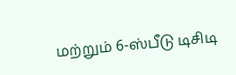மற்றும் 6-ஸ்பீடு டிசிடி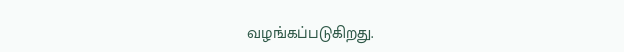வழங்கப்படுகிறது.